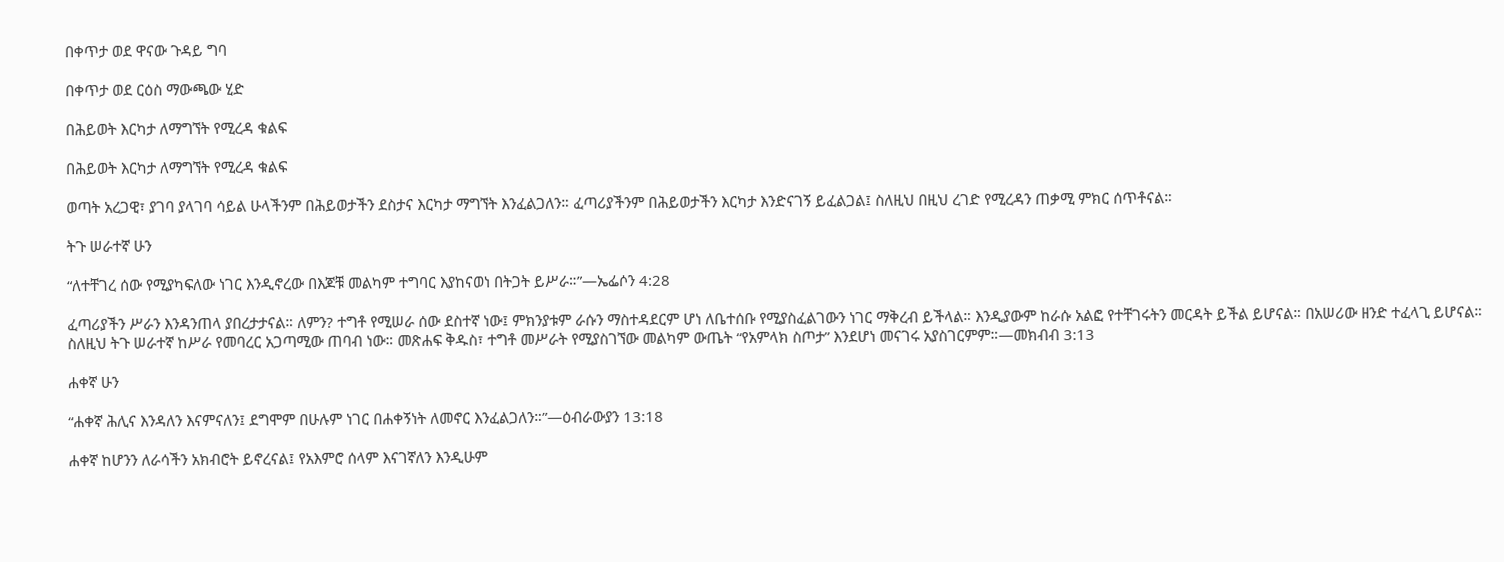በቀጥታ ወደ ዋናው ጉዳይ ግባ

በቀጥታ ወደ ርዕስ ማውጫው ሂድ

በሕይወት እርካታ ለማግኘት የሚረዳ ቁልፍ

በሕይወት እርካታ ለማግኘት የሚረዳ ቁልፍ

ወጣት አረጋዊ፣ ያገባ ያላገባ ሳይል ሁላችንም በሕይወታችን ደስታና እርካታ ማግኘት እንፈልጋለን። ፈጣሪያችንም በሕይወታችን እርካታ እንድናገኝ ይፈልጋል፤ ስለዚህ በዚህ ረገድ የሚረዳን ጠቃሚ ምክር ሰጥቶናል።

ትጉ ሠራተኛ ሁን

“ለተቸገረ ሰው የሚያካፍለው ነገር እንዲኖረው በእጆቹ መልካም ተግባር እያከናወነ በትጋት ይሥራ።”—ኤፌሶን 4:28

ፈጣሪያችን ሥራን እንዳንጠላ ያበረታታናል። ለምን? ተግቶ የሚሠራ ሰው ደስተኛ ነው፤ ምክንያቱም ራሱን ማስተዳደርም ሆነ ለቤተሰቡ የሚያስፈልገውን ነገር ማቅረብ ይችላል። እንዲያውም ከራሱ አልፎ የተቸገሩትን መርዳት ይችል ይሆናል። በአሠሪው ዘንድ ተፈላጊ ይሆናል። ስለዚህ ትጉ ሠራተኛ ከሥራ የመባረር አጋጣሚው ጠባብ ነው። መጽሐፍ ቅዱስ፣ ተግቶ መሥራት የሚያስገኘው መልካም ውጤት “የአምላክ ስጦታ” እንደሆነ መናገሩ አያስገርምም።—መክብብ 3:13

ሐቀኛ ሁን

“ሐቀኛ ሕሊና እንዳለን እናምናለን፤ ደግሞም በሁሉም ነገር በሐቀኝነት ለመኖር እንፈልጋለን።”—ዕብራውያን 13:18

ሐቀኛ ከሆንን ለራሳችን አክብሮት ይኖረናል፤ የአእምሮ ሰላም እናገኛለን እንዲሁም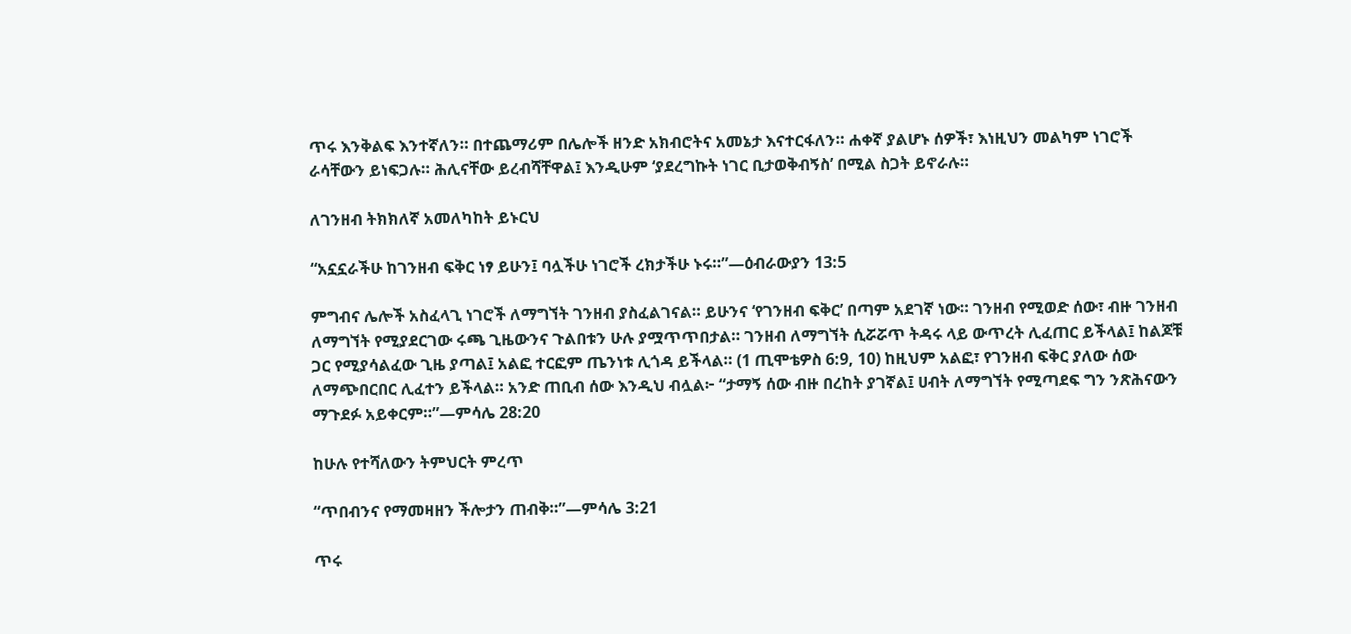ጥሩ እንቅልፍ እንተኛለን። በተጨማሪም በሌሎች ዘንድ አክብሮትና አመኔታ እናተርፋለን። ሐቀኛ ያልሆኑ ሰዎች፣ እነዚህን መልካም ነገሮች ራሳቸውን ይነፍጋሉ። ሕሊናቸው ይረብሻቸዋል፤ እንዲሁም ‘ያደረግኩት ነገር ቢታወቅብኝስ’ በሚል ስጋት ይኖራሉ።

ለገንዘብ ትክክለኛ አመለካከት ይኑርህ

“አኗኗራችሁ ከገንዘብ ፍቅር ነፃ ይሁን፤ ባሏችሁ ነገሮች ረክታችሁ ኑሩ።”—ዕብራውያን 13:5

ምግብና ሌሎች አስፈላጊ ነገሮች ለማግኘት ገንዘብ ያስፈልገናል። ይሁንና ‘የገንዘብ ፍቅር’ በጣም አደገኛ ነው። ገንዘብ የሚወድ ሰው፣ ብዙ ገንዘብ ለማግኘት የሚያደርገው ሩጫ ጊዜውንና ጉልበቱን ሁሉ ያሟጥጥበታል። ገንዘብ ለማግኘት ሲሯሯጥ ትዳሩ ላይ ውጥረት ሊፈጠር ይችላል፤ ከልጆቹ ጋር የሚያሳልፈው ጊዜ ያጣል፤ አልፎ ተርፎም ጤንነቱ ሊጎዳ ይችላል። (1 ጢሞቴዎስ 6:9, 10) ከዚህም አልፎ፣ የገንዘብ ፍቅር ያለው ሰው ለማጭበርበር ሊፈተን ይችላል። አንድ ጠቢብ ሰው እንዲህ ብሏል፦ “ታማኝ ሰው ብዙ በረከት ያገኛል፤ ሀብት ለማግኘት የሚጣደፍ ግን ንጽሕናውን ማጉደፉ አይቀርም።”—ምሳሌ 28:20

ከሁሉ የተሻለውን ትምህርት ምረጥ

“ጥበብንና የማመዛዘን ችሎታን ጠብቅ።”—ምሳሌ 3:21

ጥሩ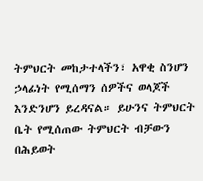ትምህርት መከታተላችን፣ አዋቂ ስንሆን ኃላፊነት የሚሰማን ሰዎችና ወላጆች እንድንሆን ይረዳናል። ይሁንና ትምህርት ቤት የሚሰጠው ትምህርት ብቻውን በሕይወት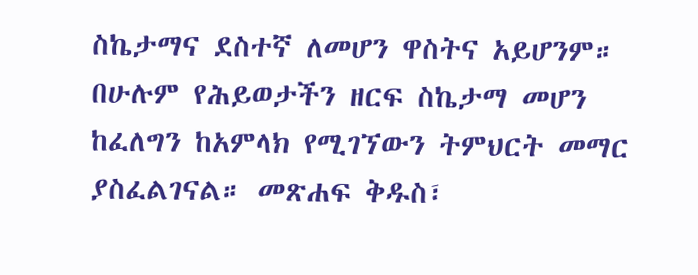ስኬታማና ደስተኛ ለመሆን ዋስትና አይሆንም። በሁሉም የሕይወታችን ዘርፍ ስኬታማ መሆን ከፈለግን ከአምላክ የሚገኘውን ትምህርት መማር ያስፈልገናል። መጽሐፍ ቅዱስ፣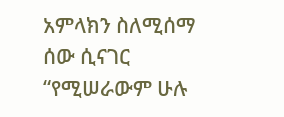አምላክን ስለሚሰማ ሰው ሲናገር “የሚሠራውም ሁሉ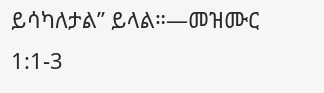ይሳካለታል” ይላል።—መዝሙር 1:1-3